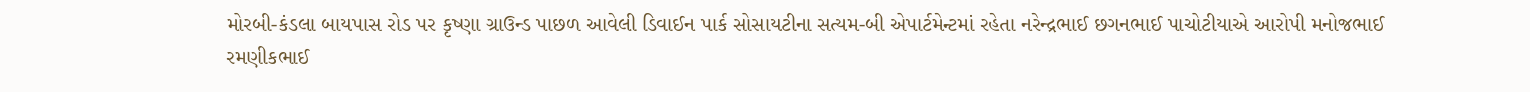મોરબી-કંડલા બાયપાસ રોડ પર કૃષ્ણા ગ્રાઉન્ડ પાછળ આવેલી ડિવાઈન પાર્ક સોસાયટીના સત્યમ-બી એપાર્ટમેન્ટમાં રહેતા નરેન્દ્રભાઈ છગનભાઈ પાચોટીયાએ આરોપી મનોજભાઈ રમણીકભાઈ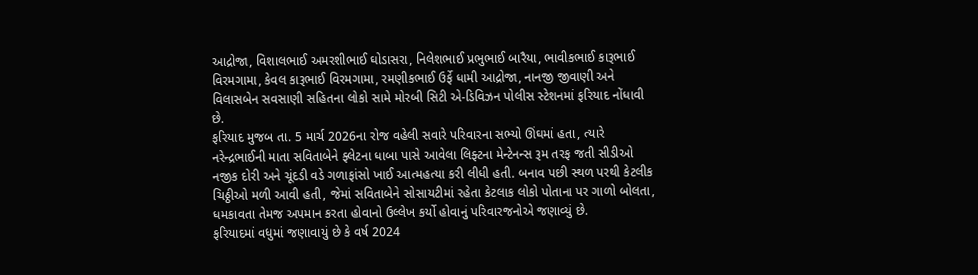આદ્રોજા, વિશાલભાઈ અમરશીભાઈ ઘોડાસરા, નિલેશભાઈ પ્રભુભાઈ બારૈયા, ભાવીકભાઈ કારૂભાઈ વિરમગામા, કેવલ કારૂભાઈ વિરમગામા, રમણીકભાઈ ઉર્ફે ધામી આદ્રોજા, નાનજી જીવાણી અને વિલાસબેન સવસાણી સહિતના લોકો સામે મોરબી સિટી એ-ડિવિઝન પોલીસ સ્ટેશનમાં ફરિયાદ નોંધાવી છે.
ફરિયાદ મુજબ તા. 5 માર્ચ 2026ના રોજ વહેલી સવારે પરિવારના સભ્યો ઊંઘમાં હતા, ત્યારે નરેન્દ્રભાઈની માતા સવિતાબેને ફ્લેટના ધાબા પાસે આવેલા લિફ્ટના મેન્ટેનન્સ રૂમ તરફ જતી સીડીઓ નજીક દોરી અને ચૂંદડી વડે ગળાફાંસો ખાઈ આત્મહત્યા કરી લીધી હતી. બનાવ પછી સ્થળ પરથી કેટલીક ચિઠ્ઠીઓ મળી આવી હતી, જેમાં સવિતાબેને સોસાયટીમાં રહેતા કેટલાક લોકો પોતાના પર ગાળો બોલતા, ધમકાવતા તેમજ અપમાન કરતા હોવાનો ઉલ્લેખ કર્યો હોવાનું પરિવારજનોએ જણાવ્યું છે.
ફરિયાદમાં વધુમાં જણાવાયું છે કે વર્ષ 2024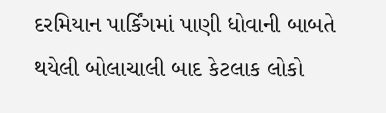દરમિયાન પાર્કિંગમાં પાણી ધોવાની બાબતે થયેલી બોલાચાલી બાદ કેટલાક લોકો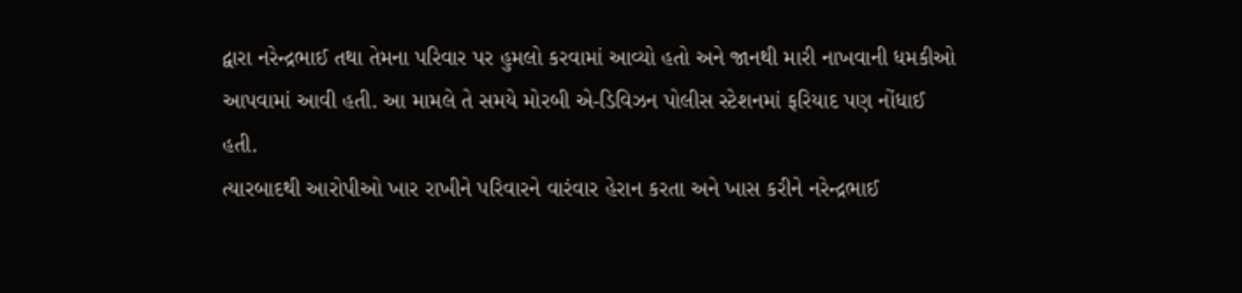દ્વારા નરેન્દ્રભાઈ તથા તેમના પરિવાર પર હુમલો કરવામાં આવ્યો હતો અને જાનથી મારી નાખવાની ધમકીઓ આપવામાં આવી હતી. આ મામલે તે સમયે મોરબી એ-ડિવિઝન પોલીસ સ્ટેશનમાં ફરિયાદ પણ નોંધાઈ હતી.
ત્યારબાદથી આરોપીઓ ખાર રાખીને પરિવારને વારંવાર હેરાન કરતા અને ખાસ કરીને નરેન્દ્રભાઈ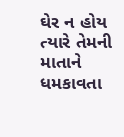ઘેર ન હોય ત્યારે તેમની માતાને ધમકાવતા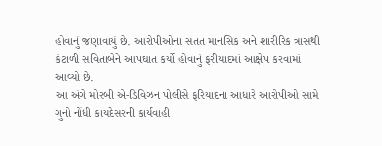હોવાનું જણાવાયું છે. આરોપીઓના સતત માનસિક અને શારીરિક ત્રાસથી કંટાળી સવિતાબેને આપઘાત કર્યો હોવાનું ફરીયાદમાં આક્ષેપ કરવામાં આવ્યો છે.
આ અંગે મોરબી એ-ડિવિઝન પોલીસે ફરિયાદના આધારે આરોપીઓ સામે ગુનો નોંધી કાયદેસરની કાર્યવાહી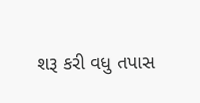શરૂ કરી વધુ તપાસ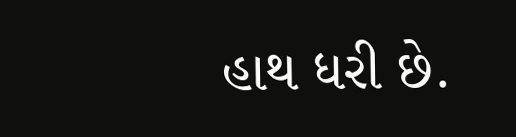હાથ ધરી છે.